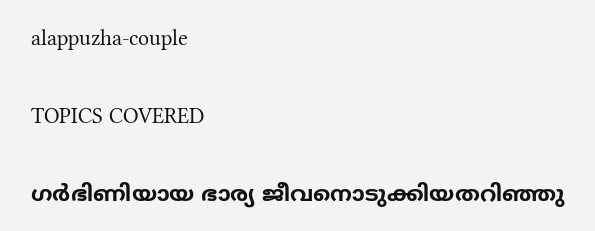alappuzha-couple

TOPICS COVERED

ഗർഭിണിയായ ഭാര്യ ജീവനൊടുക്കിയതറിഞ്ഞു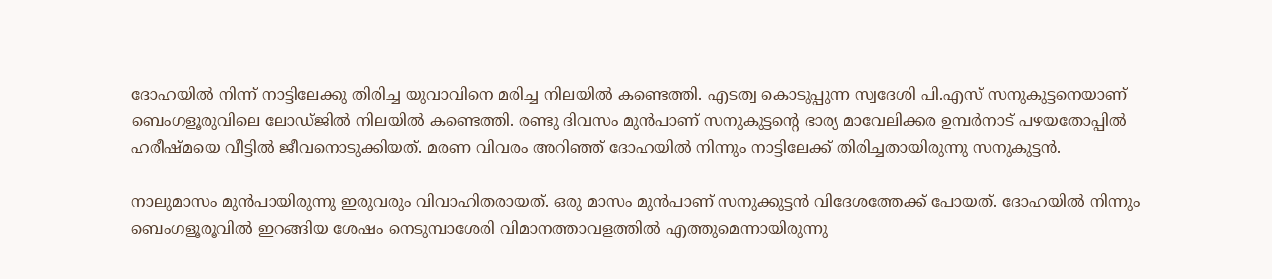ദോഹയിൽ നിന്ന് നാട്ടിലേക്കു തിരിച്ച യുവാവിനെ മരിച്ച നിലയില്‍ കണ്ടെത്തി. എടത്വ കൊടുപ്പുന്ന സ്വദേശി പി.എസ് സനുകുട്ടനെയാണ് ബെംഗളൂരുവിലെ ലോഡ്ജിൽ നിലയിൽ കണ്ടെത്തി. രണ്ടു ദിവസം മുന്‍പാണ് സനുകുട്ടന്‍റെ ഭാര്യ മാവേലിക്കര ഉമ്പർനാട് പഴയതോപ്പിൽ ഹരീഷ്മയെ വീട്ടില്‍ ജീവനൊടുക്കിയത്. മരണ വിവരം അറിഞ്ഞ് ദോഹയില്‍ നിന്നും നാട്ടിലേക്ക് തിരിച്ചതായിരുന്നു സനുകുട്ടന്‍.

നാലുമാസം മുൻപായിരുന്നു ഇരുവരും വിവാഹിതരായത്. ഒരു മാസം മുൻപാണ് സനുക്കുട്ടൻ വിദേശത്തേക്ക് പോയത്. ദോഹയില്‍ നിന്നും ബെംഗളൂരൂവിൽ ഇറങ്ങിയ ശേഷം നെടുമ്പാശേരി വിമാനത്താവളത്തിൽ എത്തുമെന്നായിരുന്നു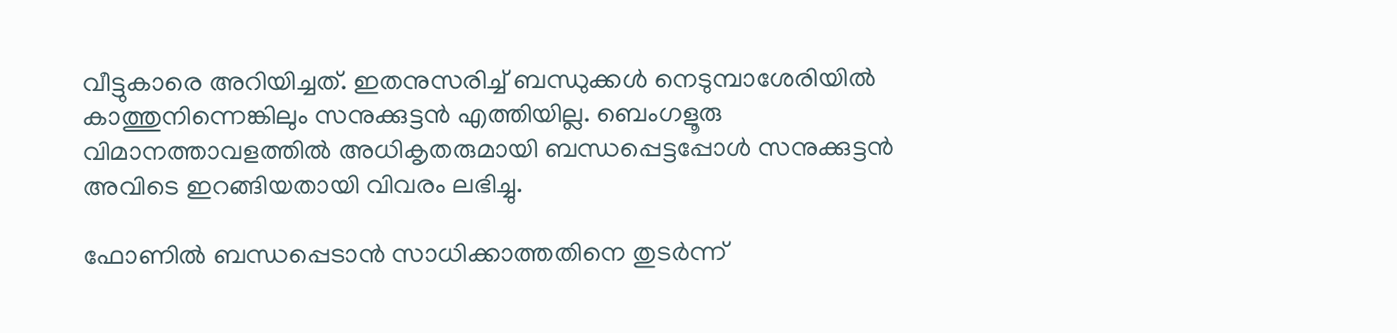വീട്ടുകാരെ അറിയിച്ചത്. ഇതനുസരിച്ച് ബന്ധുക്കള്‍ നെടുമ്പാശേരിയിൽ കാത്തുനിന്നെങ്കിലും സനുക്കുട്ടൻ എത്തിയില്ല. ബെംഗളൂരു വിമാനത്താവളത്തില്‍ അധികൃതരുമായി ബന്ധപ്പെട്ടപ്പോൾ സനുക്കുട്ടൻ അവിടെ ഇറങ്ങിയതായി വിവരം ലഭിച്ചു.

ഫോണില്‍ ബന്ധപ്പെടാന്‍ സാധിക്കാത്തതിനെ തുടര്‍ന്ന്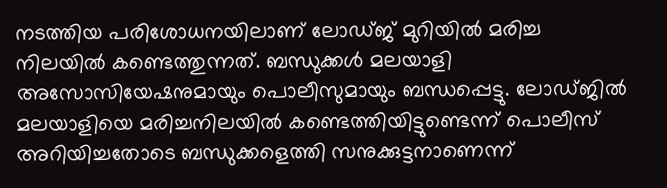നടത്തിയ പരിശോധനയിലാണ് ലോഡ്ജ് മുറിയില്‍ മരിച്ച നിലയില്‍ കണ്ടെത്തുന്നത്. ബന്ധുക്കള്‍ മലയാളി അസോസിയേഷനുമായും പൊലീസുമായും ബന്ധപ്പെട്ടു. ലോഡ്ജിൽ മലയാളിയെ മരിച്ചനിലയിൽ കണ്ടെത്തിയിട്ടുണ്ടെന്ന് പൊലീസ് അറിയിച്ചതോടെ ബന്ധുക്കളെത്തി സനുക്കുട്ടനാണെന്ന്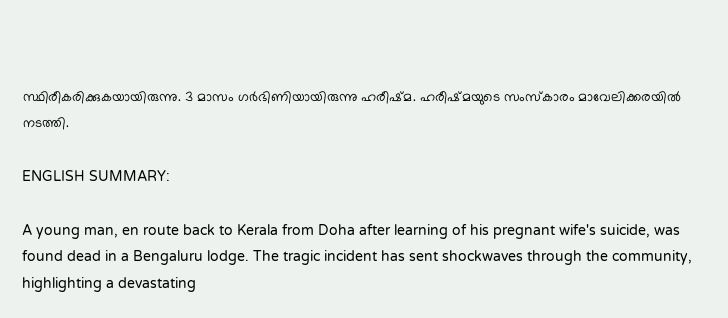സ്ഥിരീകരിക്കുകയായിരുന്നു. 3 മാസം ഗർഭിണിയായിരുന്നു ഹരീഷ്മ. ഹരീഷ്മയുടെ സംസ്കാരം മാവേലിക്കരയിൽ നടത്തി.

ENGLISH SUMMARY:

A young man, en route back to Kerala from Doha after learning of his pregnant wife's suicide, was found dead in a Bengaluru lodge. The tragic incident has sent shockwaves through the community, highlighting a devastating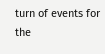turn of events for the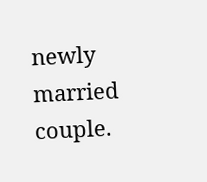newly married couple.